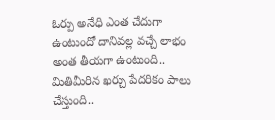ఓర్పు అనేధి ఎంత చేదుగా ఉంటుందో దానివల్ల వచ్చే లాభం అంత తీయగా ఉంటుంది..
మితిమీరిన ఖర్చు పేదరికం పాలు చేస్తుంది..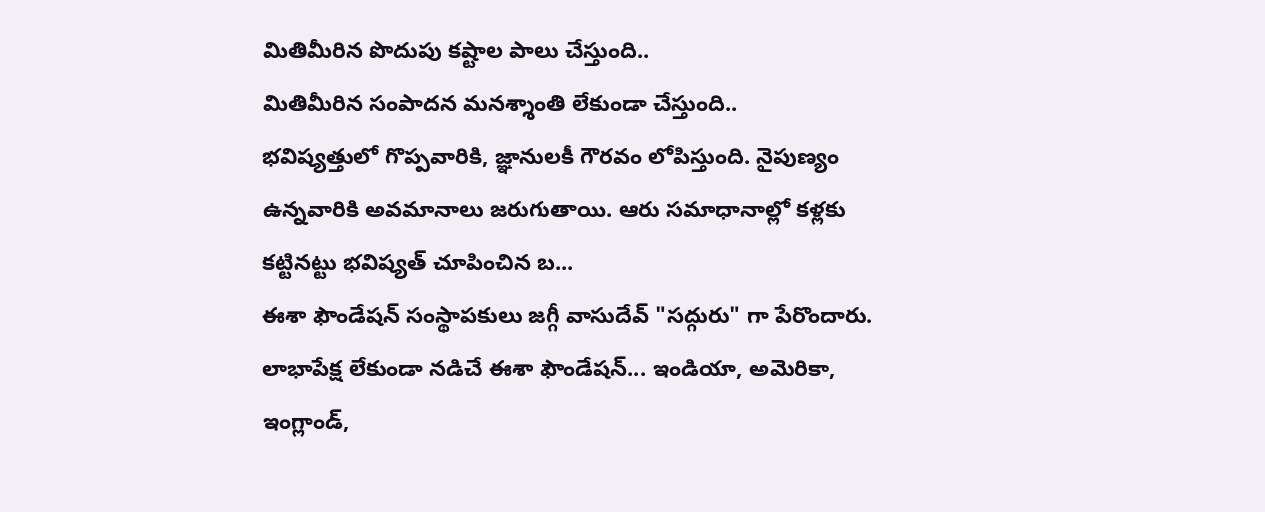మితిమీరిన పొదుపు కష్టాల పాలు చేస్తుంది..
మితిమీరిన సంపాదన మనశ్శాంతి లేకుండా చేస్తుంది..
భవిష్యత్తులో గొప్పవారికి, జ్ఞానులకీ గౌరవం లోపిస్తుంది. నైపుణ్యం ఉన్నవారికి అవమానాలు జరుగుతాయి. ఆరు సమాధానాల్లో కళ్లకు కట్టినట్టు భవిష్యత్ చూపించిన బ...
ఈశా ఫౌండేషన్ సంస్థాపకులు జగ్గీ వాసుదేవ్ "సద్గురు" గా పేరొందారు. లాభాపేక్ష లేకుండా నడిచే ఈశా ఫౌండేషన్... ఇండియా, అమెరికా, ఇంగ్లాండ్,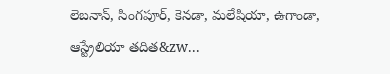లెబనాన్, సింగపూర్, కెనడా, మలేషియా, ఉగాండా, ఆస్ట్రేలియా తదిత&zw...